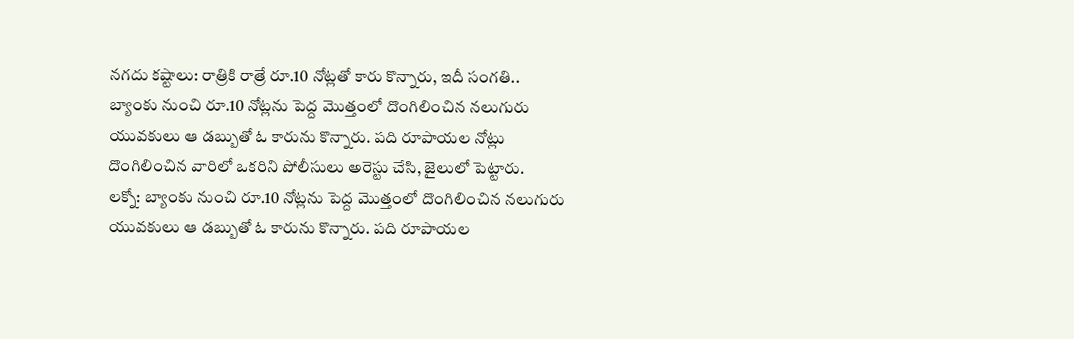నగదు కష్టాలు: రాత్రికి రాత్రే రూ.10 నోట్లతో కారు కొన్నారు, ఇదీ సంగతి..
బ్యాంకు నుంచి రూ.10 నోట్లను పెద్ద మొత్తంలో దొంగిలించిన నలుగురు యువకులు ఆ డబ్బుతో ఓ కారును కొన్నారు. పది రూపాయల నోట్లు దొంగిలించిన వారిలో ఒకరిని పోలీసులు అరెస్టు చేసి, జైలులో పెట్టారు.
లక్నో: బ్యాంకు నుంచి రూ.10 నోట్లను పెద్ద మొత్తంలో దొంగిలించిన నలుగురు యువకులు ఆ డబ్బుతో ఓ కారును కొన్నారు. పది రూపాయల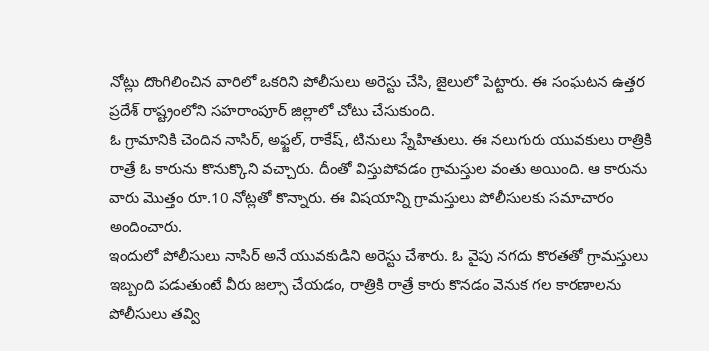నోట్లు దొంగిలించిన వారిలో ఒకరిని పోలీసులు అరెస్టు చేసి, జైలులో పెట్టారు. ఈ సంఘటన ఉత్తర ప్రదేశ్ రాష్ట్రంలోని సహరాంపూర్ జిల్లాలో చోటు చేసుకుంది.
ఓ గ్రామానికి చెందిన నాసిర్, అఫ్జల్, రాకేష్, టినులు స్నేహితులు. ఈ నలుగురు యువకులు రాత్రికి రాత్రే ఓ కారును కొనుక్కొని వచ్చారు. దీంతో విస్తుపోవడం గ్రామస్తుల వంతు అయింది. ఆ కారును వారు మొత్తం రూ.10 నోట్లతో కొన్నారు. ఈ విషయాన్ని గ్రామస్తులు పోలీసులకు సమాచారం అందించారు.
ఇందులో పోలీసులు నాసిర్ అనే యువకుడిని అరెస్టు చేశారు. ఓ వైపు నగదు కొరతతో గ్రామస్తులు ఇబ్బంది పడుతుంటే వీరు జల్సా చేయడం, రాత్రికి రాత్రే కారు కొనడం వెనుక గల కారణాలను పోలీసులు తవ్వి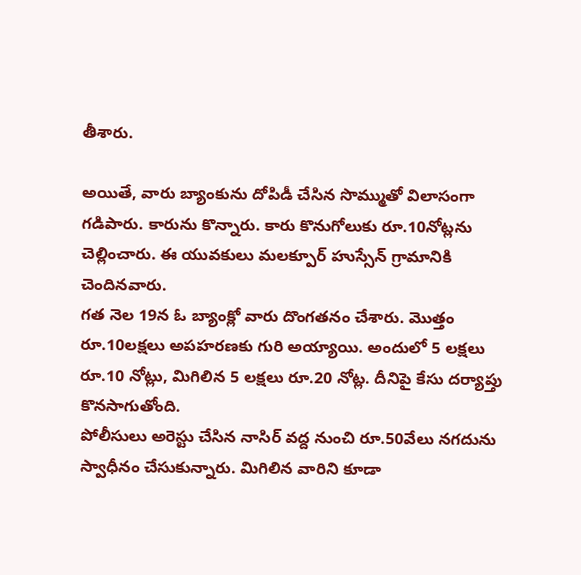తీశారు.

అయితే, వారు బ్యాంకును దోపిడీ చేసిన సొమ్ముతో విలాసంగా గడిపారు. కారును కొన్నారు. కారు కొనుగోలుకు రూ.10నోట్లను చెల్లించారు. ఈ యువకులు మలక్పూర్ హుస్సేన్ గ్రామానికి చెందినవారు.
గత నెల 19న ఓ బ్యాంక్లో వారు దొంగతనం చేశారు. మొత్తం రూ.10లక్షలు అపహరణకు గురి అయ్యాయి. అందులో 5 లక్షలు రూ.10 నోట్లు, మిగిలిన 5 లక్షలు రూ.20 నోట్ల. దీనిపై కేసు దర్యాప్తు కొనసాగుతోంది.
పోలీసులు అరెస్టు చేసిన నాసిర్ వద్ద నుంచి రూ.50వేలు నగదును స్వాధీనం చేసుకున్నారు. మిగిలిన వారిని కూడా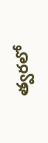త్వరలో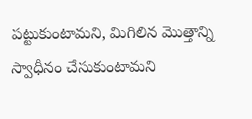పట్టుకుంటామని, మిగిలిన మొత్తాన్ని స్వాధీనం చేసుకుంటామని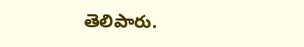తెలిపారు.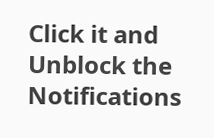Click it and Unblock the Notifications